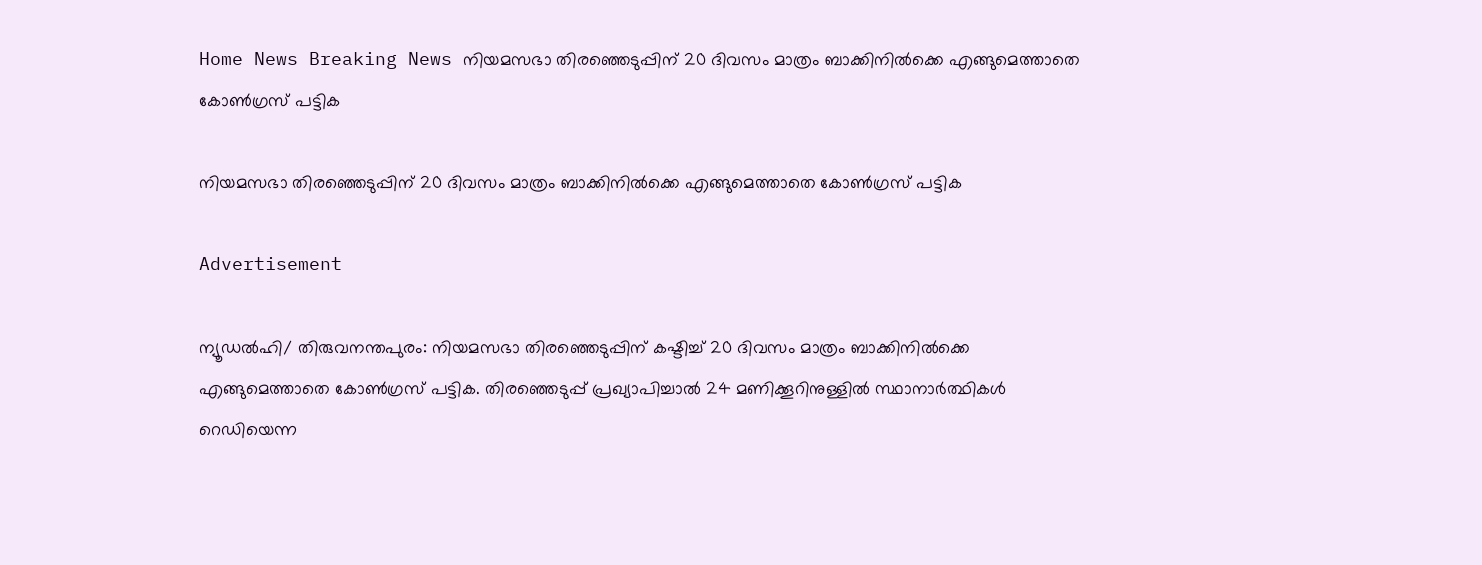Home News Breaking News നിയമസഭാ തിരഞ്ഞെടുപ്പിന് 20 ദിവസം മാത്രം ബാക്കിനില്‍ക്കെ എങ്ങുമെത്താതെ കോണ്‍ഗ്രസ് പട്ടിക

നിയമസഭാ തിരഞ്ഞെടുപ്പിന് 20 ദിവസം മാത്രം ബാക്കിനില്‍ക്കെ എങ്ങുമെത്താതെ കോണ്‍ഗ്രസ് പട്ടിക

Advertisement

ന്യൂഡല്‍ഹി/ തിരുവനന്തപുരം: നിയമസഭാ തിരഞ്ഞെടുപ്പിന് കഷ്ടിച്ച് 20 ദിവസം മാത്രം ബാക്കിനില്‍ക്കെ എങ്ങുമെത്താതെ കോണ്‍ഗ്രസ് പട്ടിക. തിരഞ്ഞെടുപ്പ് പ്രഖ്യാപിച്ചാല്‍ 24 മണിക്കൂറിനുള്ളില്‍ സ്ഥാനാര്‍ത്ഥികള്‍ റെഡിയെന്ന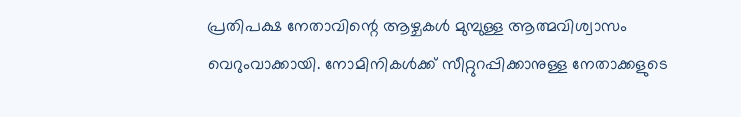പ്രതിപക്ഷ നേതാവിന്റെ ആഴ്ചകള്‍ മുമ്പുള്ള ആത്മവിശ്വാസം വെറുംവാക്കായി. നോമിനികള്‍ക്ക് സീറ്റുറപ്പിക്കാനുള്ള നേതാക്കളുടെ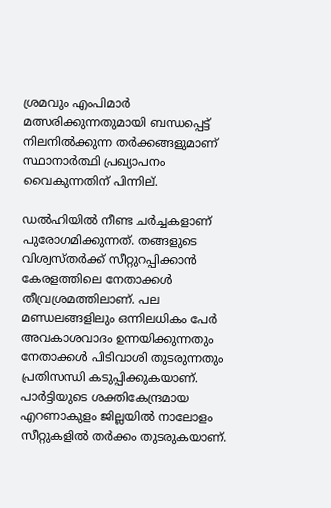ശ്രമവും എംപിമാര്‍ മത്സരിക്കുന്നതുമായി ബന്ധപ്പെട്ട് നിലനില്‍ക്കുന്ന തര്‍ക്കങ്ങളുമാണ് സ്ഥാനാര്‍ത്ഥി പ്രഖ്യാപനം വൈകുന്നതിന് പിന്നില്.

ഡല്‍ഹിയില്‍ നീണ്ട ചര്‍ച്ചകളാണ് പുരോഗമിക്കുന്നത്. തങ്ങളുടെ വിശ്വസ്തര്‍ക്ക് സീറ്റുറപ്പിക്കാന്‍ കേരളത്തിലെ നേതാക്കള്‍ തീവ്രശ്രമത്തിലാണ്. പല മണ്ഡലങ്ങളിലും ഒന്നിലധികം പേര്‍ അവകാശവാദം ഉന്നയിക്കുന്നതും നേതാക്കള്‍ പിടിവാശി തുടരുന്നതും പ്രതിസന്ധി കടുപ്പിക്കുകയാണ്. പാര്‍ട്ടിയുടെ ശക്തികേന്ദ്രമായ എറണാകുളം ജില്ലയില്‍ നാലോളം സീറ്റുകളില്‍ തര്‍ക്കം തുടരുകയാണ്.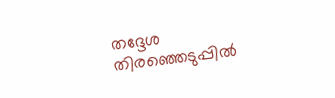തദ്ദേശ തിരഞ്ഞെടുപ്പില്‍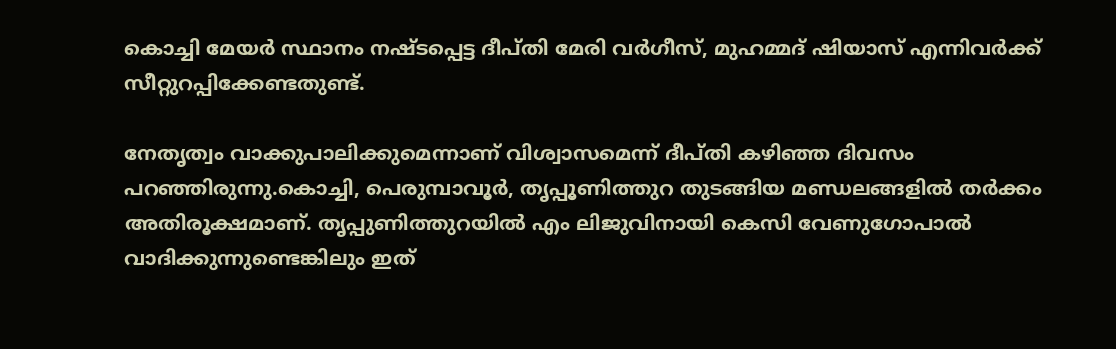കൊച്ചി മേയര്‍ സ്ഥാനം നഷ്ടപ്പെട്ട ദീപ്തി മേരി വര്‍ഗീസ്, മുഹമ്മദ് ഷിയാസ് എന്നിവര്‍ക്ക് സീറ്റുറപ്പിക്കേണ്ടതുണ്ട്.

നേതൃത്വം വാക്കുപാലിക്കുമെന്നാണ് വിശ്വാസമെന്ന് ദീപ്തി കഴിഞ്ഞ ദിവസം പറഞ്ഞിരുന്നു.കൊച്ചി, പെരുമ്പാവൂര്‍, തൃപ്പൂണിത്തുറ തുടങ്ങിയ മണ്ഡലങ്ങളില്‍ തര്‍ക്കം അതിരൂക്ഷമാണ്. തൃപ്പുണിത്തുറയില്‍ എം ലിജുവിനായി കെസി വേണുഗോപാല്‍ വാദിക്കുന്നുണ്ടെങ്കിലും ഇത്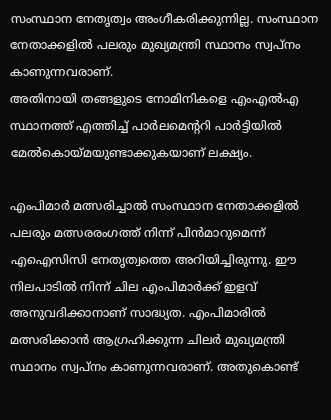സംസ്ഥാന നേതൃത്വം അംഗീകരിക്കുന്നില്ല. സംസ്ഥാന നേതാക്കളില്‍ പലരും മുഖ്യമന്ത്രി സ്ഥാനം സ്വപ്‌നം കാണുന്നവരാണ്.
അതിനായി തങ്ങളുടെ നോമിനികളെ എംഎല്‍എ സ്ഥാനത്ത് എത്തിച്ച് പാര്‍ലമെന്ററി പാര്‍ട്ടിയില്‍ മേല്‍കൊയ്മയുണ്ടാക്കുകയാണ് ലക്ഷ്യം.

എംപിമാര്‍ മത്സരിച്ചാല്‍ സംസ്ഥാന നേതാക്കളില്‍ പലരും മത്സരരംഗത്ത് നിന്ന് പിന്‍മാറുമെന്ന് എഐസിസി നേതൃത്വത്തെ അറിയിച്ചിരുന്നു. ഈ നിലപാടില്‍ നിന്ന് ചില എംപിമാര്‍ക്ക് ഇളവ് അനുവദിക്കാനാണ് സാദ്ധ്യത. എംപിമാരില്‍ മത്സരിക്കാന്‍ ആഗ്രഹിക്കുന്ന ചിലര്‍ മുഖ്യമന്ത്രി സ്ഥാനം സ്വപ്‌നം കാണുന്നവരാണ്. അതുകൊണ്ട്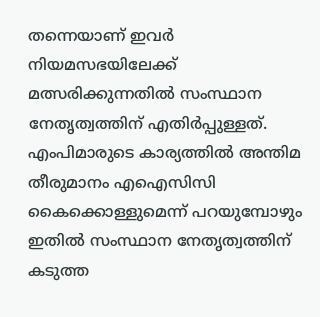തന്നെയാണ് ഇവര്‍ നിയമസഭയിലേക്ക് മത്സരിക്കുന്നതില്‍ സംസ്ഥാന നേതൃത്വത്തിന് എതിര്‍പ്പുള്ളത്. എംപിമാരുടെ കാര്യത്തില്‍ അന്തിമ തീരുമാനം എഐസിസി കൈക്കൊള്ളുമെന്ന് പറയുമ്പോഴും ഇതില്‍ സംസ്ഥാന നേതൃത്വത്തിന് കടുത്ത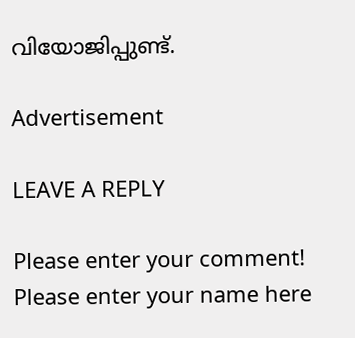വിയോജിപ്പുണ്ട്.

Advertisement

LEAVE A REPLY

Please enter your comment!
Please enter your name here